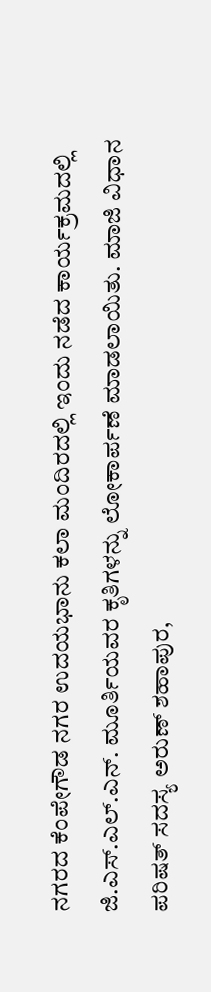ನಗರದ ಕೆಂಪೇಗೌಡ ನಗರ ಉದಯಭಾನು ಕಲಾ ಮಂದಿರದಲ್ಲಿ ಇಂದು ನಡೆದ ಕಾರ್ಯಕ್ರಮದಲ್ಲಿ ಜಿ.ಎಸ್.ಎಲ್.ಎನ್. ಮೂರ್ತಿಯವರ ಕೃತಿಗಳನ್ನು ಲೋಕಾರ್ಪಣೆ ಮಾಡಲಾಯಿತು. ಮಾಜಿ ವಿಧಾನ ಪರಿಷತ್ ಸದಸ್ಯ ಅರುಣ್ ಶಹಾಪುರ,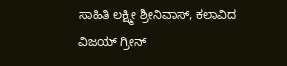ಸಾಹಿತಿ ಲಕ್ಷ್ಮೀ ಶ್ರೀನಿವಾಸ್, ಕಲಾವಿದ ವಿಜಯ್ ಗ್ರೀನ್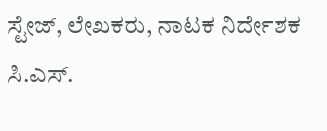ಸ್ಟೇಜ್, ಲೇಖಕರು, ನಾಟಕ ನಿರ್ದೇಶಕ ಸಿ.ಎಸ್.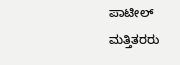ಪಾಟೀಲ್ ಮತ್ತಿತರರು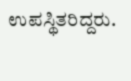ಉಪಸ್ಥಿತರಿದ್ದರು.